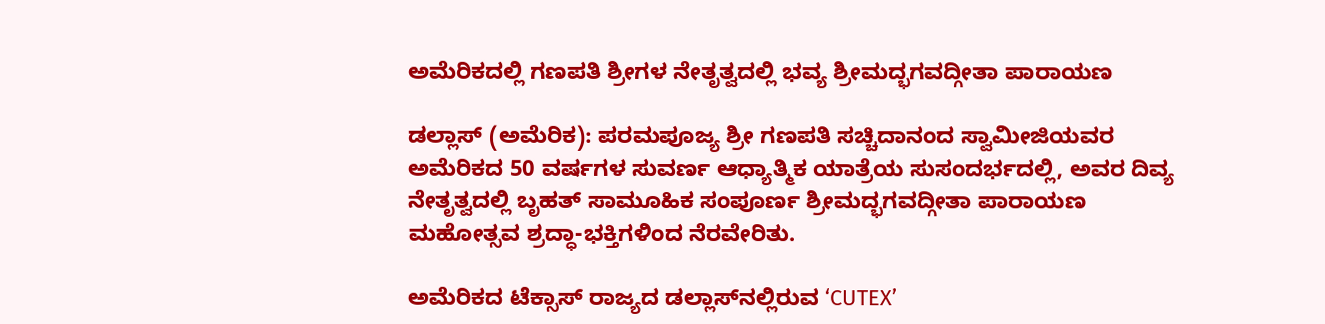ಅಮೆರಿಕದಲ್ಲಿ ಗಣಪತಿ ಶ್ರೀಗಳ ನೇತೃತ್ವದಲ್ಲಿ ಭವ್ಯ ಶ್ರೀಮದ್ಭಗವದ್ಗೀತಾ ಪಾರಾಯಣ

ಡಲ್ಲಾಸ್ (ಅಮೆರಿಕ): ಪರಮಪೂಜ್ಯ ಶ್ರೀ ಗಣಪತಿ ಸಚ್ಚಿದಾನಂದ ಸ್ವಾಮೀಜಿಯವರ ಅಮೆರಿಕದ 50 ವರ್ಷಗಳ ಸುವರ್ಣ ಆಧ್ಯಾತ್ಮಿಕ ಯಾತ್ರೆಯ ಸುಸಂದರ್ಭದಲ್ಲಿ, ಅವರ ದಿವ್ಯ ನೇತೃತ್ವದಲ್ಲಿ ಬೃಹತ್ ಸಾಮೂಹಿಕ ಸಂಪೂರ್ಣ ಶ್ರೀಮದ್ಭಗವದ್ಗೀತಾ ಪಾರಾಯಣ ಮಹೋತ್ಸವ ಶ್ರದ್ಧಾ-ಭಕ್ತಿಗಳಿಂದ ನೆರವೇರಿತು.

ಅಮೆರಿಕದ ಟೆಕ್ಸಾಸ್ ರಾಜ್ಯದ ಡಲ್ಲಾಸ್‌ನಲ್ಲಿರುವ ‘CUTEX’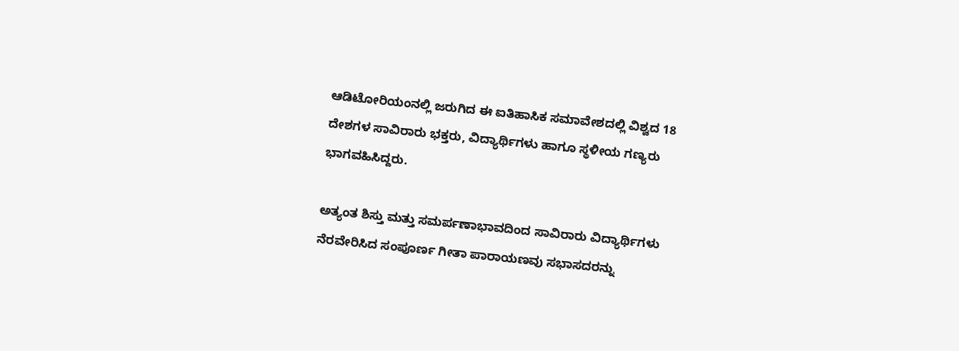ಆಡಿಟೋರಿಯಂನಲ್ಲಿ ಜರುಗಿದ ಈ ಐತಿಹಾಸಿಕ ಸಮಾವೇಶದಲ್ಲಿ ವಿಶ್ವದ 18 ದೇಶಗಳ ಸಾವಿರಾರು ಭಕ್ತರು, ವಿದ್ಯಾರ್ಥಿಗಳು ಹಾಗೂ ಸ್ಥಳೀಯ ಗಣ್ಯರು ಭಾಗವಹಿಸಿದ್ದರು.

ಅತ್ಯಂತ ಶಿಸ್ತು ಮತ್ತು ಸಮರ್ಪಣಾಭಾವದಿಂದ ಸಾವಿರಾರು ವಿದ್ಯಾರ್ಥಿಗಳು ನೆರವೇರಿಸಿದ ಸಂಪೂರ್ಣ ಗೀತಾ ಪಾರಾಯಣವು ಸಭಾಸದರನ್ನು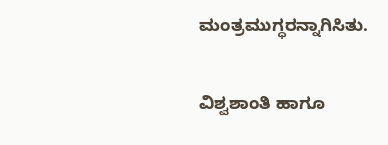ಮಂತ್ರಮುಗ್ಧರನ್ನಾಗಿಸಿತು.

ವಿಶ್ವಶಾಂತಿ ಹಾಗೂ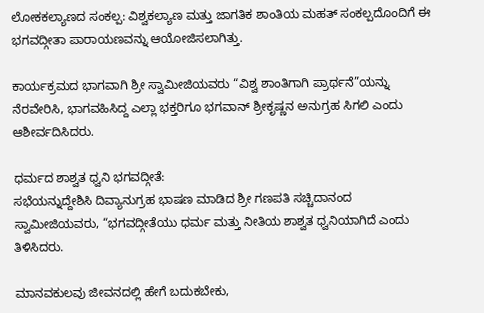ಲೋಕಕಲ್ಯಾಣದ ಸಂಕಲ್ಪ: ವಿಶ್ವಕಲ್ಯಾಣ ಮತ್ತು ಜಾಗತಿಕ ಶಾಂತಿಯ ಮಹತ್ ಸಂಕಲ್ಪದೊಂದಿಗೆ ಈ ಭಗವದ್ಗೀತಾ ಪಾರಾಯಣವನ್ನು ಆಯೋಜಿಸಲಾಗಿತ್ತು.

ಕಾರ್ಯಕ್ರಮದ ಭಾಗವಾಗಿ ಶ್ರೀ ಸ್ವಾಮೀಜಿಯವರು “ವಿಶ್ವ ಶಾಂತಿಗಾಗಿ ಪ್ರಾರ್ಥನೆ”ಯನ್ನು ನೆರವೇರಿಸಿ, ಭಾಗವಹಿಸಿದ್ದ ಎಲ್ಲಾ ಭಕ್ತರಿಗೂ ಭಗವಾನ್ ಶ್ರೀಕೃಷ್ಣನ ಅನುಗ್ರಹ ಸಿಗಲಿ ಎಂದು ಆಶೀರ್ವದಿಸಿದರು.

ಧರ್ಮದ ಶಾಶ್ವತ ಧ್ವನಿ ಭಗವದ್ಗೀತೆ:
ಸಭೆಯನ್ನುದ್ದೇಶಿಸಿ ದಿವ್ಯಾನುಗ್ರಹ ಭಾಷಣ ಮಾಡಿದ ಶ್ರೀ ಗಣಪತಿ ಸಚ್ಚಿದಾನಂದ ಸ್ವಾಮೀಜಿಯವರು, “ಭಗವದ್ಗೀತೆಯು ಧರ್ಮ ಮತ್ತು ನೀತಿಯ ಶಾಶ್ವತ ಧ್ವನಿಯಾಗಿದೆ ಎಂದು ತಿಳಿಸಿದರು.

ಮಾನವಕುಲವು ಜೀವನದಲ್ಲಿ ಹೇಗೆ ಬದುಕಬೇಕು,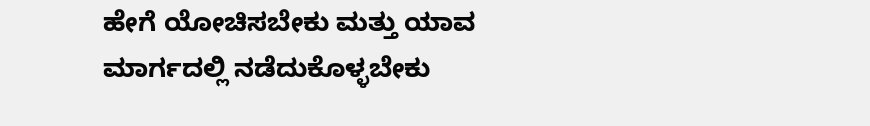ಹೇಗೆ ಯೋಚಿಸಬೇಕು ಮತ್ತು ಯಾವ ಮಾರ್ಗದಲ್ಲಿ ನಡೆದುಕೊಳ್ಳಬೇಕು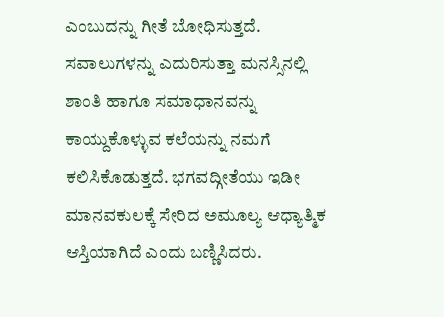ಎಂಬುದನ್ನು ಗೀತೆ ಬೋಧಿಸುತ್ತದೆ. ಸವಾಲುಗಳನ್ನು ಎದುರಿಸುತ್ತಾ ಮನಸ್ಸಿನಲ್ಲಿ ಶಾಂತಿ ಹಾಗೂ ಸಮಾಧಾನವನ್ನು ಕಾಯ್ದುಕೊಳ್ಳುವ ಕಲೆಯನ್ನು ನಮಗೆ ಕಲಿಸಿಕೊಡುತ್ತದೆ. ಭಗವದ್ಗೀತೆಯು ಇಡೀ ಮಾನವಕುಲಕ್ಕೆ ಸೇರಿದ ಅಮೂಲ್ಯ ಆಧ್ಯಾತ್ಮಿಕ ಆಸ್ತಿಯಾಗಿದೆ ಎಂದು ಬಣ್ಣಿಸಿದರು.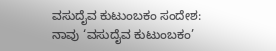ವಸುದೈವ ಕುಟುಂಬಕಂ ಸಂದೇಶ:
ನಾವು ‘ವಸುದೈವ ಕುಟುಂಬಕಂ’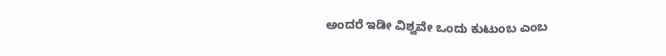ಅಂದರೆ ಇಡೀ ವಿಶ್ವವೇ ಒಂದು ಕುಟುಂಬ ಎಂಬ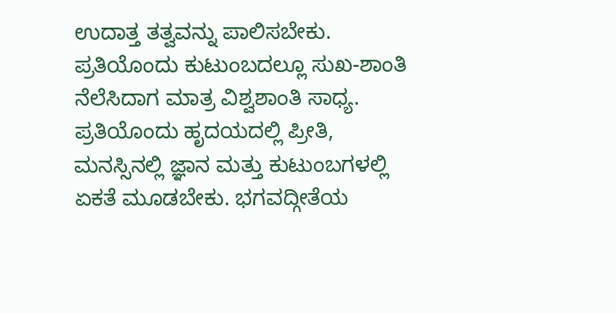ಉದಾತ್ತ ತತ್ವವನ್ನು ಪಾಲಿಸಬೇಕು. ಪ್ರತಿಯೊಂದು ಕುಟುಂಬದಲ್ಲೂ ಸುಖ-ಶಾಂತಿ ನೆಲೆಸಿದಾಗ ಮಾತ್ರ ವಿಶ್ವಶಾಂತಿ ಸಾಧ್ಯ. ಪ್ರತಿಯೊಂದು ಹೃದಯದಲ್ಲಿ ಪ್ರೀತಿ, ಮನಸ್ಸಿನಲ್ಲಿ ಜ್ಞಾನ ಮತ್ತು ಕುಟುಂಬಗಳಲ್ಲಿ ಏಕತೆ ಮೂಡಬೇಕು. ಭಗವದ್ಗೀತೆಯ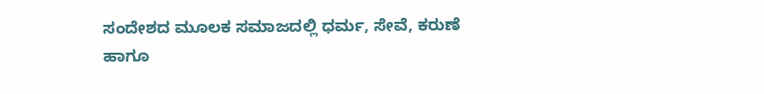ಸಂದೇಶದ ಮೂಲಕ ಸಮಾಜದಲ್ಲಿ ಧರ್ಮ, ಸೇವೆ, ಕರುಣೆ ಹಾಗೂ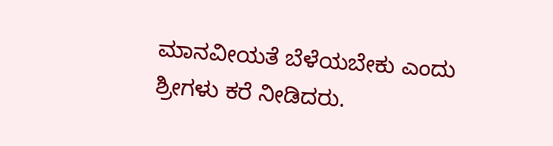ಮಾನವೀಯತೆ ಬೆಳೆಯಬೇಕು ಎಂದು ಶ್ರೀಗಳು ಕರೆ ನೀಡಿದರು.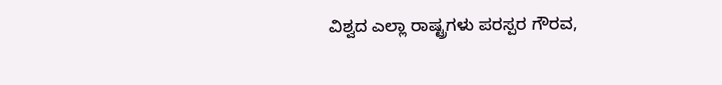ವಿಶ್ವದ ಎಲ್ಲಾ ರಾಷ್ಟ್ರಗಳು ಪರಸ್ಪರ ಗೌರವ,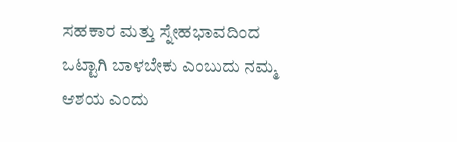ಸಹಕಾರ ಮತ್ತು ಸ್ನೇಹಭಾವದಿಂದ ಒಟ್ಟಾಗಿ ಬಾಳಬೇಕು ಎಂಬುದು ನಮ್ಮ ಆಶಯ ಎಂದು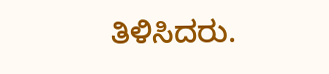ತಿಳಿಸಿದರು.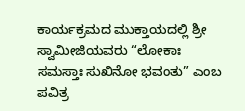ಕಾರ್ಯಕ್ರಮದ ಮುಕ್ತಾಯದಲ್ಲಿ ಶ್ರೀ ಸ್ವಾಮೀಜಿಯವರು “ಲೋಕಾಃ ಸಮಸ್ತಾಃ ಸುಖಿನೋ ಭವಂತು” ಎಂಬ ಪವಿತ್ರ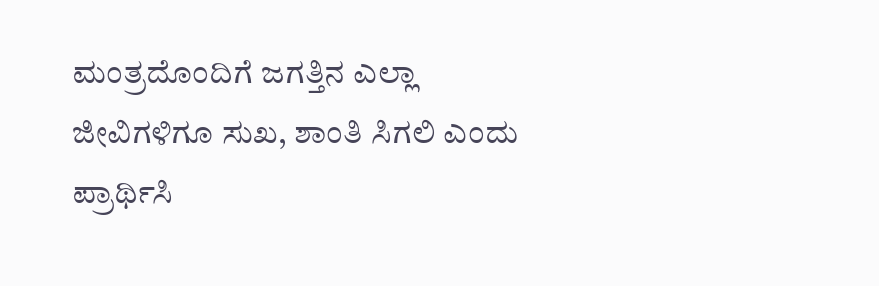ಮಂತ್ರದೊಂದಿಗೆ ಜಗತ್ತಿನ ಎಲ್ಲಾ ಜೀವಿಗಳಿಗೂ ಸುಖ, ಶಾಂತಿ ಸಿಗಲಿ ಎಂದು ಪ್ರಾರ್ಥಿಸಿ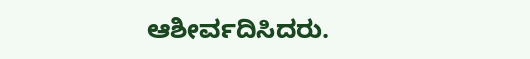ಆಶೀರ್ವದಿಸಿದರು.